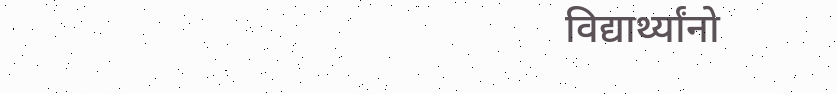विद्यार्थ्यांनो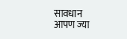सावधान
आपण ज्या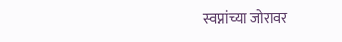स्वप्नांच्या जोरावर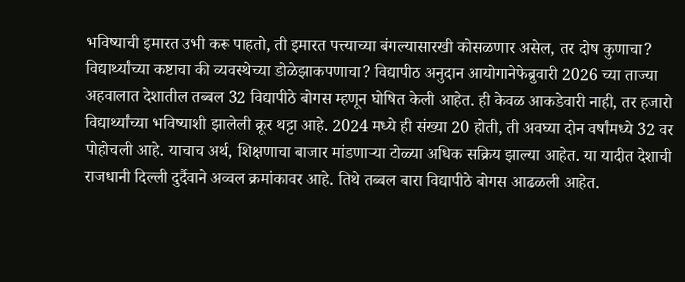भविष्याची इमारत उभी करू पाहतो, ती इमारत पत्त्याच्या बंगल्यासारखी कोसळणार असेल, तर दोष कुणाचा? विद्यार्थ्यांच्या कष्टाचा की व्यवस्थेच्या डोळेझाकपणाचा? विद्यापीठ अनुदान आयोगानेफेब्रुवारी 2026 च्या ताज्या अहवालात देशातील तब्बल 32 विद्यापीठे बोगस म्हणून घोषित केली आहेत. ही केवळ आकडेवारी नाही, तर हजारो विद्यार्थ्यांच्या भविष्याशी झालेली क्रूर थट्टा आहे. 2024 मध्ये ही संख्या 20 होती, ती अवघ्या दोन वर्षांमध्ये 32 वर पोहोचली आहे. याचाच अर्थ, शिक्षणाचा बाजार मांडणाऱ्या टोळ्या अधिक सक्रिय झाल्या आहेत. या यादीत देशाची राजधानी दिल्ली दुर्दैवाने अव्वल क्रमांकावर आहे. तिथे तब्बल बारा विद्यापीठे बोगस आढळली आहेत.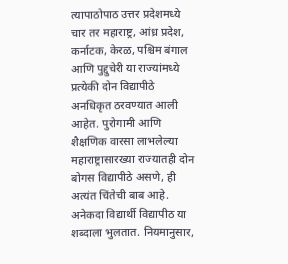त्यापाठोपाठ उत्तर प्रदेशमध्ये चार तर महाराष्ट्र, आंध्र प्रदेश, कर्नाटक, केरळ, पश्चिम बंगाल आणि पुद्दुचेरी या राज्यांमध्ये प्रत्येकी दोन विद्यापीठे अनधिकृत ठरवण्यात आली आहेत. पुरोगामी आणि शैक्षणिक वारसा लाभलेल्या महाराष्ट्रासारख्या राज्यातही दोन बोगस विद्यापीठे असणे, ही अत्यंत चिंतेची बाब आहे. अनेकदा विद्यार्थी विद्यापीठ या शब्दाला भुलतात. नियमानुसार,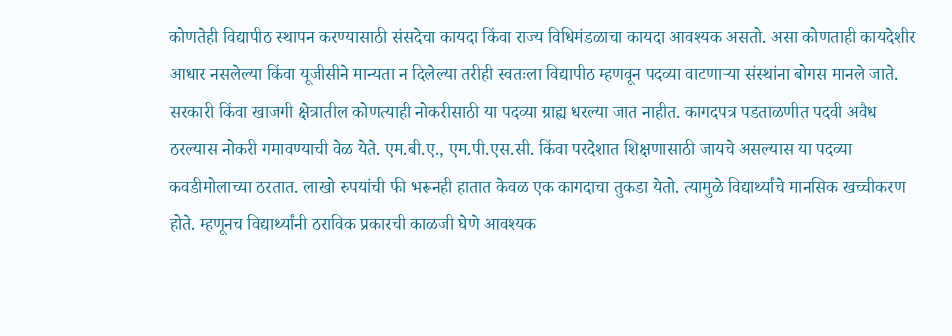कोणतेही विद्यापीठ स्थापन करण्यासाठी संसदेचा कायदा किंवा राज्य विधिमंडळाचा कायदा आवश्यक असतो. असा कोणताही कायदेशीर आधार नसलेल्या किंवा यूजीसीने मान्यता न दिलेल्या तरीही स्वतःला विद्यापीठ म्हणवून पदव्या वाटणाऱ्या संस्थांना बोगस मानले जाते.
सरकारी किंवा खाजगी क्षेत्रातील कोणत्याही नोकरीसाठी या पदव्या ग्राह्य धरल्या जात नाहीत. कागदपत्र पडताळणीत पदवी अवैध ठरल्यास नोकरी गमावण्याची वेळ येते. एम.बी.ए., एम.पी.एस.सी. किंवा परदेशात शिक्षणासाठी जायचे असल्यास या पदव्या कवडीमोलाच्या ठरतात. लाखो रुपयांची फी भरूनही हातात केवळ एक कागदाचा तुकडा येतो. त्यामुळे विद्यार्थ्यांचे मानसिक खच्चीकरण होते. म्हणूनच विद्यार्थ्यांनी ठराविक प्रकारची काळजी घेणे आवश्यक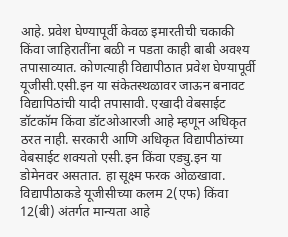आहे. प्रवेश घेण्यापूर्वी केवळ इमारतीची चकाकी किंवा जाहिरातींना बळी न पडता काही बाबी अवश्य तपासाव्यात. कोणत्याही विद्यापीठात प्रवेश घेण्यापूर्वी यूजीसी.एसी.इन या संकेतस्थळावर जाऊन बनावट विद्यापिठांची यादी तपासावी. एखादी वेबसाईट डॉटकॉम किंवा डॉटओआरजी आहे म्हणून अधिकृत ठरत नाही. सरकारी आणि अधिकृत विद्यापीठांच्या वेबसाईट शक्यतो एसी.इन किंवा एड्यु.इन या डोमेनवर असतात. हा सूक्ष्म फरक ओळखावा. विद्यापीठाकडे यूजीसीच्या कलम 2(एफ) किंवा 12(बी) अंतर्गत मान्यता आहे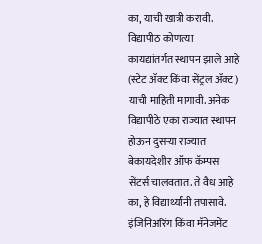का, याची खात्री करावी. विद्यापीठ कोणत्या कायद्यांतर्गत स्थापन झाले आहे (स्टेट ॲक्ट किंवा सेंट्रल ॲक्ट) याची माहिती मागावी. अनेक विद्यापीठे एका राज्यात स्थापन होऊन दुसऱ्या राज्यात बेकायदेशीर ऑफ कॅम्पस सेंटर्स चालवतात. ते वैध आहे का, हे विद्यार्थ्यांनी तपासावे. इंजिनिअरिंग किंवा मॅनेजमेंट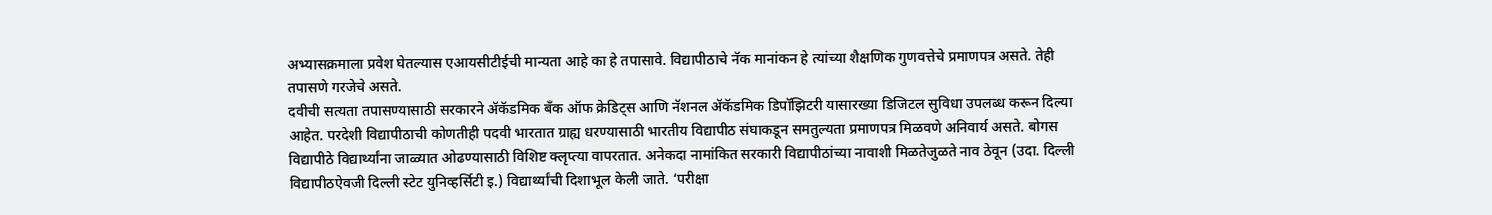अभ्यासक्रमाला प्रवेश घेतल्यास एआयसीटीईची मान्यता आहे का हे तपासावे. विद्यापीठाचे नॅक मानांकन हे त्यांच्या शैक्षणिक गुणवत्तेचे प्रमाणपत्र असते. तेही तपासणे गरजेचे असते.
दवीची सत्यता तपासण्यासाठी सरकारने ॲकॅडमिक बँक ऑफ क्रेडिट्स आणि नॅशनल ॲकॅडमिक डिपॉझिटरी यासारख्या डिजिटल सुविधा उपलब्ध करून दिल्या आहेत. परदेशी विद्यापीठाची कोणतीही पदवी भारतात ग्राह्य धरण्यासाठी भारतीय विद्यापीठ संघाकडून समतुल्यता प्रमाणपत्र मिळवणे अनिवार्य असते. बोगस विद्यापीठे विद्यार्थ्यांना जाळ्यात ओढण्यासाठी विशिष्ट क्लृप्त्या वापरतात. अनेकदा नामांकित सरकारी विद्यापीठांच्या नावाशी मिळतेजुळते नाव ठेवून (उदा. दिल्ली विद्यापीठऐवजी दिल्ली स्टेट युनिव्हर्सिटी इ.) विद्यार्थ्यांची दिशाभूल केली जाते. ‘परीक्षा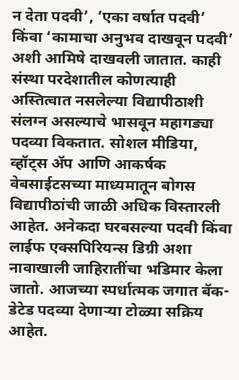न देता पदवी‌’, ‘एका वर्षात पदवी‌’ किंवा ‌‘कामाचा अनुभव दाखवून पदवी‌’ अशी आमिषे दाखवली जातात. काही संस्था परदेशातील कोणत्याही अस्तित्वात नसलेल्या विद्यापीठाशी संलग्न असल्याचे भासवून महागड्या पदव्या विकतात. सोशल मीडिया, व्हॉट्स ॲप आणि आकर्षक वेबसाईटसच्या माध्यमातून बोगस विद्यापीठांची जाळी अधिक विस्तारली आहेत. अनेकदा घरबसल्या पदवी किंवा लाईफ एक्सपिरियन्स डिग्री अशा नावाखाली जाहिरातींचा भडिमार केला जातो. आजच्या स्पर्धात्मक जगात बॅक-डेटेड पदव्या देणाऱ्या टोळ्या सक्रिय आहेत.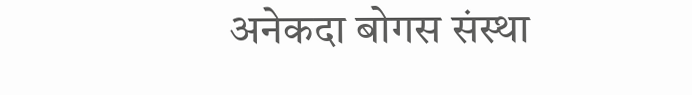अनेकदा बोगस संस्था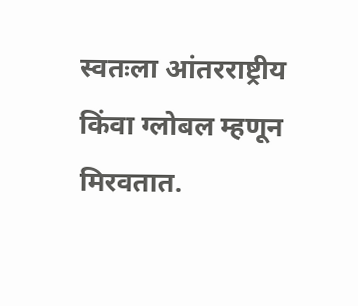स्वतःला आंतरराष्ट्रीय किंवा ग्लोबल म्हणून मिरवतात.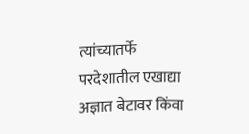त्यांच्यातर्फे परदेशातील एखाद्या अज्ञात बेटावर किंवा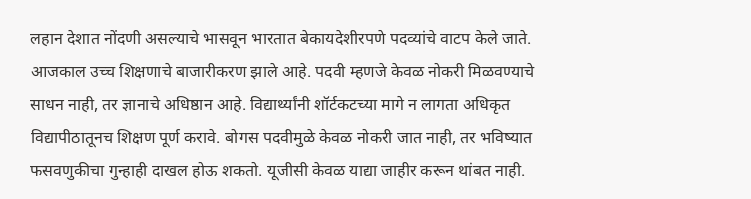लहान देशात नोंदणी असल्याचे भासवून भारतात बेकायदेशीरपणे पदव्यांचे वाटप केले जाते. आजकाल उच्च शिक्षणाचे बाजारीकरण झाले आहे. पदवी म्हणजे केवळ नोकरी मिळवण्याचे साधन नाही, तर ज्ञानाचे अधिष्ठान आहे. विद्यार्थ्यांनी शॉर्टकटच्या मागे न लागता अधिकृत विद्यापीठातूनच शिक्षण पूर्ण करावे. बोगस पदवीमुळे केवळ नोकरी जात नाही, तर भविष्यात फसवणुकीचा गुन्हाही दाखल होऊ शकतो. यूजीसी केवळ याद्या जाहीर करून थांबत नाही.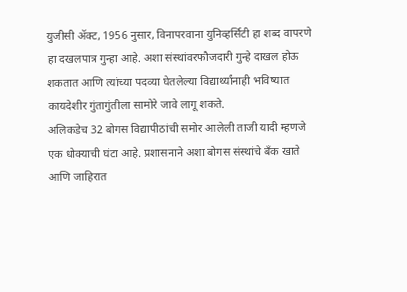युजीसी ॲक्ट, 1956 नुसार, विनापरवाना युनिव्हर्सिटी हा शब्द वापरणे हा दखलपात्र गुन्हा आहे. अशा संस्थांवरफौजदारी गुन्हे दाखल होऊ शकतात आणि त्यांच्या पदव्या घेतलेल्या विद्यार्थ्यांनाही भविष्यात कायदेशीर गुंतागुंतीला सामोरे जावे लागू शकते.
अलिकडेच 32 बोगस विद्यापीठांची समोर आलेली ताजी यादी म्हणजे एक धोक्याची घंटा आहे. प्रशासनाने अशा बोगस संस्थांचे बँक खाते आणि जाहिरात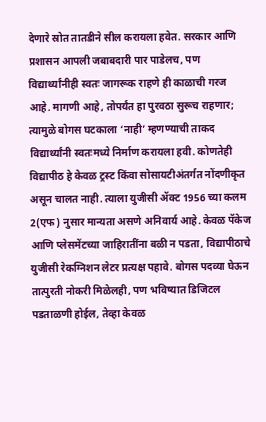देणारे स्रोत तातडीने सील करायला हवेत. सरकार आणि प्रशासन आपली जबाबदारी पार पाडेलच, पण विद्यार्थ्यांनीही स्वतः जागरूक राहणे ही काळाची गरज आहे. मागणी आहे, तोपर्यंत हा पुरवठा सुरूच राहणार; त्यामुळे बोगस घटकाला ‌‘नाही‌’ म्हणण्याची ताकद विद्यार्थ्यांनी स्वतःमध्ये निर्माण करायला हवी. कोणतेही विद्यापीठ हे केवळ ट्रस्ट किंवा सोसायटीअंतर्गत नोंदणीकृत असून चालत नाही. त्याला युजीसी ॲक्ट 1956 च्या कलम 2(एफ) नुसार मान्यता असणे अनिवार्य आहे. केवळ पॅकेज आणि प्लेसमेंटच्या जाहिरातींना बळी न पडता, विद्यापीठाचे युजीसी रेकग्निशन लेटर प्रत्यक्ष पहावे. बोगस पदव्या घेऊन तात्पुरती नोकरी मिळेलही, पण भविष्यात डिजिटल पडताळणी होईल, तेव्हा केवळ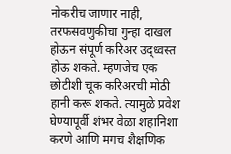नोकरीच जाणार नाही, तरफसवणुकीचा गुन्हा दाखल होऊन संपूर्ण करिअर उद्ध्वस्त होऊ शकते. म्हणजेच एक छोटीशी चूक करिअरची मोठी हानी करू शकते. त्यामुळे प्रवेश घेण्यापूर्वी शंभर वेळा शहानिशा करणे आणि मगच शैक्षणिक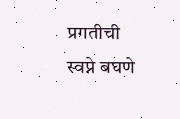प्रगतीची स्वप्ने बघणे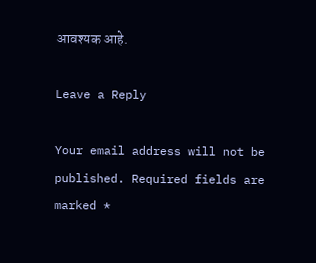आवश्यक आहे.

Leave a Reply

Your email address will not be published. Required fields are marked *